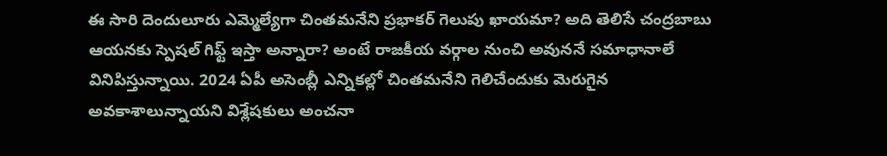ఈ సారి దెందులూరు ఎమ్మెల్యేగా చింతమనేని ప్రభాకర్ గెలుపు ఖాయమా? అది తెలిసే చంద్రబాబు ఆయనకు స్పెషల్ గిఫ్ట్ ఇస్తా అన్నారా? అంటే రాజకీయ వర్గాల నుంచి అవుననే సమాధానాలే వినిపిస్తున్నాయి. 2024 ఏపీ అసెంబ్లీ ఎన్నికల్లో చింతమనేని గెలిచేందుకు మెరుగైన అవకాశాలున్నాయని విశ్లేషకులు అంచనా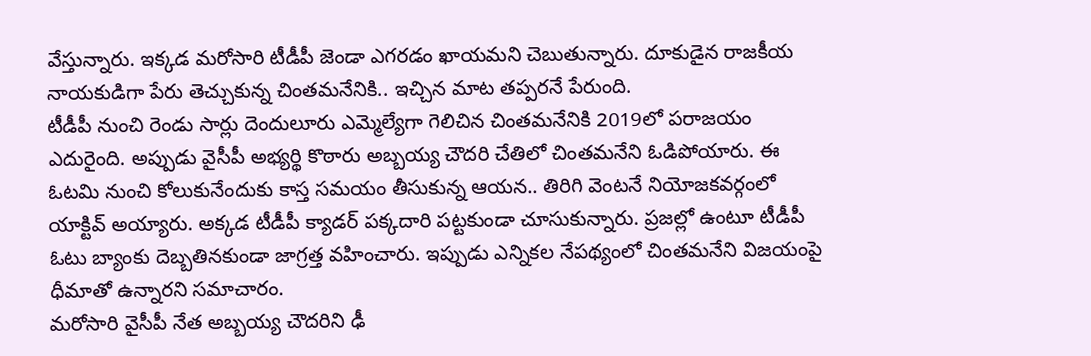వేస్తున్నారు. ఇక్కడ మరోసారి టీడీపీ జెండా ఎగరడం ఖాయమని చెబుతున్నారు. దూకుడైన రాజకీయ నాయకుడిగా పేరు తెచ్చుకున్న చింతమనేనికి.. ఇచ్చిన మాట తప్పరనే పేరుంది.
టీడీపీ నుంచి రెండు సార్లు దెందులూరు ఎమ్మెల్యేగా గెలిచిన చింతమనేనికి 2019లో పరాజయం ఎదురైంది. అప్పుడు వైసీపీ అభ్యర్థి కొఠారు అబ్బయ్య చౌదరి చేతిలో చింతమనేని ఓడిపోయారు. ఈ ఓటమి నుంచి కోలుకునేందుకు కాస్త సమయం తీసుకున్న ఆయన.. తిరిగి వెంటనే నియోజకవర్గంలో యాక్టివ్ అయ్యారు. అక్కడ టీడీపీ క్యాడర్ పక్కదారి పట్టకుండా చూసుకున్నారు. ప్రజల్లో ఉంటూ టీడీపీ ఓటు బ్యాంకు దెబ్బతినకుండా జాగ్రత్త వహించారు. ఇప్పుడు ఎన్నికల నేపథ్యంలో చింతమనేని విజయంపై ధీమాతో ఉన్నారని సమాచారం.
మరోసారి వైసీపీ నేత అబ్బయ్య చౌదరిని ఢీ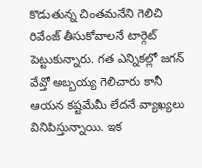కొడుతున్న చింతమనేని గెలిచి రివేంజ్ తీసుకోవాలనే టార్గెట్ పెట్టుకున్నారు. గత ఎన్నికల్లో జగన్ వేవ్తో అబ్బయ్య గెలిచారు కానీ ఆయన కష్టమేమీ లేదనే వ్యాఖ్యలు వినిపిస్తున్నాయి. ఇక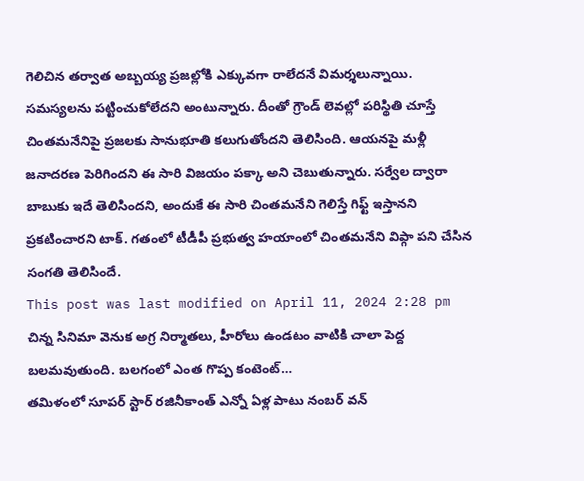గెలిచిన తర్వాత అబ్బయ్య ప్రజల్లోకి ఎక్కువగా రాలేదనే విమర్శలున్నాయి. సమస్యలను పట్టించుకోలేదని అంటున్నారు. దీంతో గ్రౌండ్ లెవల్లో పరిస్థితి చూస్తే చింతమనేనిపై ప్రజలకు సానుభూతి కలుగుతోందని తెలిసింది. ఆయనపై మళ్లీ జనాదరణ పెరిగిందని ఈ సారి విజయం పక్కా అని చెబుతున్నారు. సర్వేల ద్వారా బాబుకు ఇదే తెలిసిందని, అందుకే ఈ సారి చింతమనేని గెలిస్తే గిఫ్ట్ ఇస్తానని ప్రకటించారని టాక్. గతంలో టీడీపీ ప్రభుత్వ హయాంలో చింతమనేని విప్గా పని చేసిన సంగతి తెలిసిందే.
This post was last modified on April 11, 2024 2:28 pm
చిన్న సినిమా వెనుక అగ్ర నిర్మాతలు, హీరోలు ఉండటం వాటికి చాలా పెద్ద బలమవుతుంది. బలగంలో ఎంత గొప్ప కంటెంట్…
తమిళంలో సూపర్ స్టార్ రజినీకాంత్ ఎన్నో ఏళ్ల పాటు నంబర్ వన్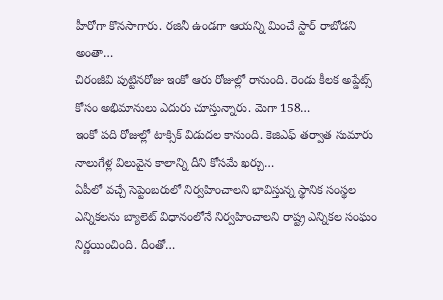హీరోగా కొనసాగారు. రజినీ ఉండగా ఆయన్ని మించే స్టార్ రాబోడని అంతా…
చిరంజీవి పుట్టినరోజు ఇంకో ఆరు రోజుల్లో రానుంది. రెండు కీలక అప్డేట్స్ కోసం అభిమానులు ఎదురు చూస్తున్నారు. మెగా 158…
ఇంకో పది రోజుల్లో టాక్సిక్ విడుదల కానుంది. కెజిఎఫ్ తర్వాత సుమారు నాలుగేళ్ల విలువైన కాలాన్ని దీని కోసమే ఖర్చు…
ఏపీలో వచ్చే సెప్టెంబరులో నిర్వహించాలని భావిస్తున్న స్థానిక సంస్థల ఎన్నికలను బ్యాలెట్ విధానంలోనే నిర్వహించాలని రాష్ట్ర ఎన్నికల సంఘం నిర్ణయించింది. దీంతో…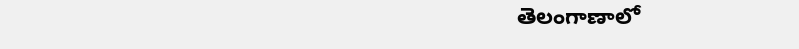తెలంగాణాలో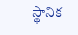స్థానిక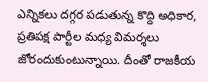ఎన్నికలు దగ్గర పడుతున్న కొద్ది అధికార, ప్రతిపక్ష పార్టీల మధ్య విమర్శలు జోరందుకుంటున్నాయి. దీంతో రాజకీయ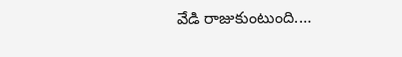వేడి రాజుకుంటుంది.…